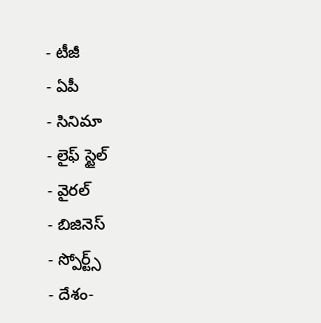- టీజీ
- ఏపీ
- సినిమా
- లైఫ్ స్టైల్
- వైరల్
- బిజినెస్
- స్పోర్ట్స్
- దేశం-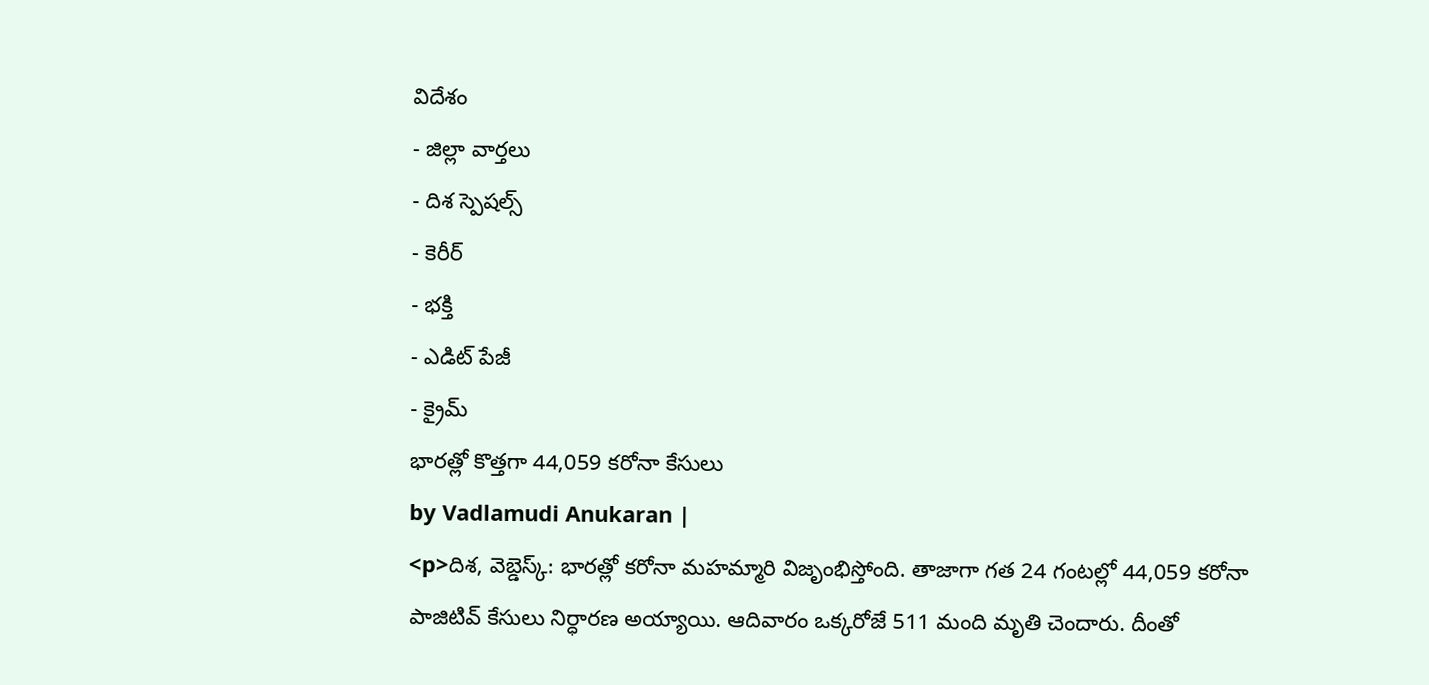విదేశం
- జిల్లా వార్తలు
- దిశ స్పెషల్స్
- కెరీర్
- భక్తి
- ఎడిట్ పేజీ
- క్రైమ్
భారత్లో కొత్తగా 44,059 కరోనా కేసులు
by Vadlamudi Anukaran |
<p>దిశ, వెబ్డెస్క్: భారత్లో కరోనా మహమ్మారి విజృంభిస్తోంది. తాజాగా గత 24 గంటల్లో 44,059 కరోనా పాజిటివ్ కేసులు నిర్ధారణ అయ్యాయి. ఆదివారం ఒక్కరోజే 511 మంది మృతి చెందారు. దీంతో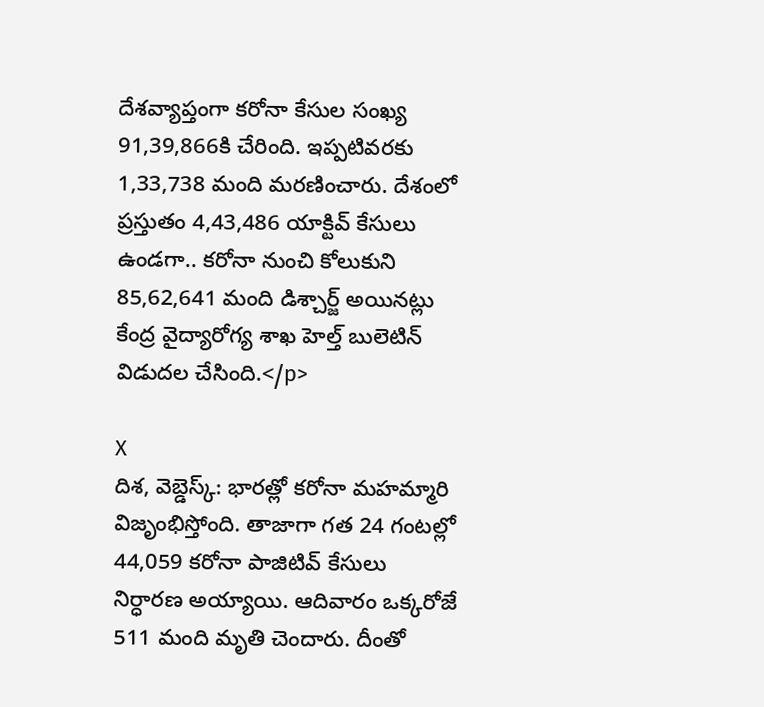దేశవ్యాప్తంగా కరోనా కేసుల సంఖ్య 91,39,866కి చేరింది. ఇప్పటివరకు 1,33,738 మంది మరణించారు. దేశంలో ప్రస్తుతం 4,43,486 యాక్టివ్ కేసులు ఉండగా.. కరోనా నుంచి కోలుకుని 85,62,641 మంది డిశ్చార్జ్ అయినట్లు కేంద్ర వైద్యారోగ్య శాఖ హెల్త్ బులెటిన్ విడుదల చేసింది.</p>

X
దిశ, వెబ్డెస్క్: భారత్లో కరోనా మహమ్మారి విజృంభిస్తోంది. తాజాగా గత 24 గంటల్లో 44,059 కరోనా పాజిటివ్ కేసులు నిర్ధారణ అయ్యాయి. ఆదివారం ఒక్కరోజే 511 మంది మృతి చెందారు. దీంతో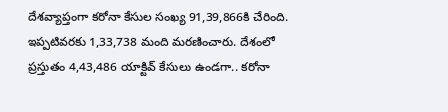దేశవ్యాప్తంగా కరోనా కేసుల సంఖ్య 91,39,866కి చేరింది. ఇప్పటివరకు 1,33,738 మంది మరణించారు. దేశంలో ప్రస్తుతం 4,43,486 యాక్టివ్ కేసులు ఉండగా.. కరోనా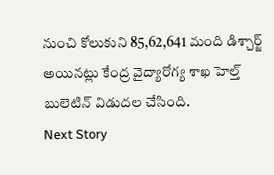నుంచి కోలుకుని 85,62,641 మంది డిశ్చార్జ్ అయినట్లు కేంద్ర వైద్యారోగ్య శాఖ హెల్త్ బులెటిన్ విడుదల చేసింది.
Next Story